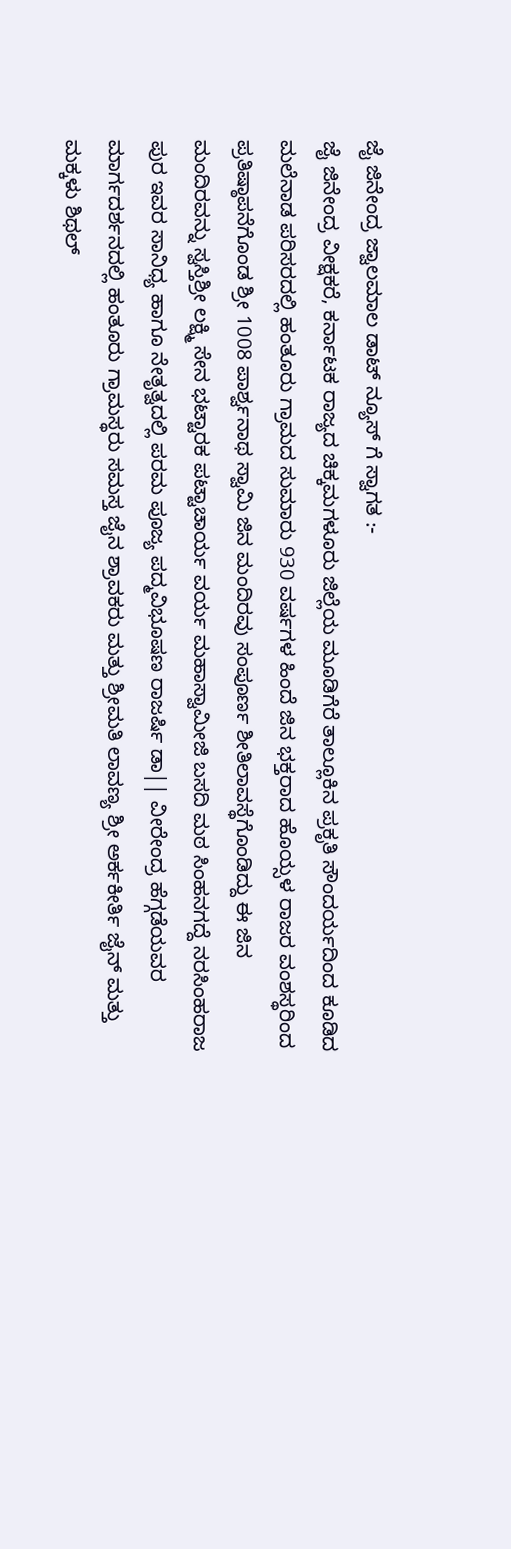ಜೈ ಜಿನೇಂದ್ರ ಜ್ವಾಲಮಾಲ ಡಾಟ್ ನ್ಯೂಸ್ ಗೆ ಸ್ವಾಗತ :-
ಜೈ ಜಿನೇಂದ್ರ ವೀಕ್ಷಕರೆ, ಕರ್ನಾಟಕ ರಾಜ್ಯದ ಚಿಕ್ಕಮಗಳೂರು ಜಿಲ್ಲೆಯ ಮೂಡಿಗೆರೆ ತಾಲ್ಲೂಕಿನ ಪ್ರಕೃತಿ ಸೌಂದರ್ಯದಿಂದ ಕೂಡಿದ ಮಲೆನಾಡ ಪರಿಸರದಲ್ಲಿ ಹಂತೂರು ಗ್ರಾಮದ ಸುಮಾರು 930 ವರ್ಷಗಳ ಹಿಂದೆ ಜಿನ ಭಕ್ತರಾದ ಹೊಯ್ಸಳ ರಾಜರ ವಂಶಸ್ಥರಿಂದ ಪ್ರತಿಷ್ಠಾಪನೆಗೊಂಡ ಶ್ರೀ 1008 ಪಾರ್ಶ್ವನಾಥ ಸ್ವಾಮಿ ಜಿನ ಮಂದಿರವು ಸಂಪೂರ್ಣ ಶೀತಿಲಾವಸ್ಥೆಗೊಂಡಿದ್ದು ಈ ಜಿನ ಮಂದಿರವನ್ನು ಸ್ವಸ್ತಿಶ್ರೀ ಲಕ್ಷ್ಮಿ ಸೇನ ಭಟ್ಟಾರಕ ಪಟ್ಟಾಚಾರ್ಯ ವರ್ಯ ಮಹಾಸ್ವಾಮೀಜಿ ಬಸದಿ ಮಠ ಸಿಂಹನಗದ್ದೆ ನರಸಿಂಹರಾಜ ಪುರ ಇವರ ಸಾನಿಧ್ಯ ಹಾಗೂ ನೇತೃತ್ವದಲ್ಲಿ ಪರಮ ಪೂಜ್ಯ ಪದ್ಮವಿಭೂಷಣ ರಾಜರ್ಷಿ ಡಾ|| ವೀರೇಂದ್ರ ಹೆಗ್ಗಡೆಯವರ ಮಾರ್ಗದರ್ಶನದಲ್ಲಿ ಹಂತೂರು ಗ್ರಾಮಸ್ಥರು ಸಮಸ್ತ ಜೈನ ಶ್ರಾವಕರು ಮತ್ತು ಶ್ರೀಮತಿ ಲಾವಣ್ಯ ಶ್ರೀ ಅರ್ಕಕೀರ್ತಿ ಜೈನ್ ಮತ್ತು ಮಕ್ಕಳು ಶಿಥಲ್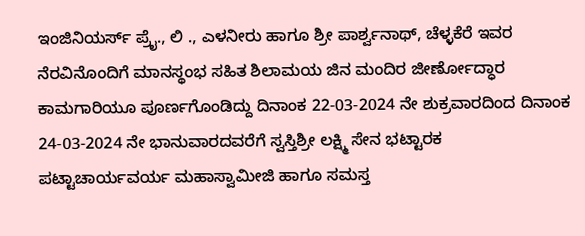ಇಂಜಿನಿಯರ್ಸ್ ಪ್ರೈ., ಲಿ ., ಎಳನೀರು ಹಾಗೂ ಶ್ರೀ ಪಾರ್ಶ್ವನಾಥ್, ಚೆಳ್ಳಕೆರೆ ಇವರ ನೆರವಿನೊಂದಿಗೆ ಮಾನಸ್ಥಂಭ ಸಹಿತ ಶಿಲಾಮಯ ಜಿನ ಮಂದಿರ ಜೀರ್ಣೋದ್ಧಾರ ಕಾಮಗಾರಿಯೂ ಪೂರ್ಣಗೊಂಡಿದ್ದು ದಿನಾಂಕ 22-03-2024 ನೇ ಶುಕ್ರವಾರದಿಂದ ದಿನಾಂಕ 24-03-2024 ನೇ ಭಾನುವಾರದವರೆಗೆ ಸ್ವಸ್ತಿಶ್ರೀ ಲಕ್ಷ್ಮಿ ಸೇನ ಭಟ್ಟಾರಕ ಪಟ್ಟಾಚಾರ್ಯವರ್ಯ ಮಹಾಸ್ವಾಮೀಜಿ ಹಾಗೂ ಸಮಸ್ತ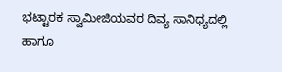ಭಟ್ಟಾರಕ ಸ್ವಾಮೀಜಿಯವರ ದಿವ್ಯ ಸಾನಿಧ್ಯದಲ್ಲಿ ಹಾಗೂ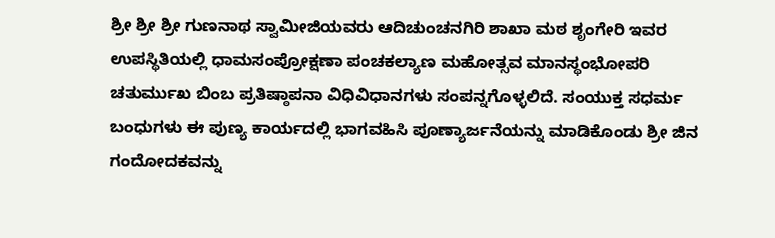ಶ್ರೀ ಶ್ರೀ ಶ್ರೀ ಗುಣನಾಥ ಸ್ವಾಮೀಜಿಯವರು ಆದಿಚುಂಚನಗಿರಿ ಶಾಖಾ ಮಠ ಶೃಂಗೇರಿ ಇವರ ಉಪಸ್ಥಿತಿಯಲ್ಲಿ ಧಾಮಸಂಪ್ರೋಕ್ಷಣಾ ಪಂಚಕಲ್ಯಾಣ ಮಹೋತ್ಸವ ಮಾನಸ್ಥಂಭೋಪರಿ ಚತುರ್ಮುಖ ಬಿಂಬ ಪ್ರತಿಷ್ಠಾಪನಾ ವಿಧಿವಿಧಾನಗಳು ಸಂಪನ್ನಗೊಳ್ಳಲಿದೆ. ಸಂಯುಕ್ತ ಸಧರ್ಮ ಬಂಧುಗಳು ಈ ಪುಣ್ಯ ಕಾರ್ಯದಲ್ಲಿ ಭಾಗವಹಿಸಿ ಪೂಣ್ಯಾರ್ಜನೆಯನ್ನು ಮಾಡಿಕೊಂಡು ಶ್ರೀ ಜಿನ ಗಂದೋದಕವನ್ನು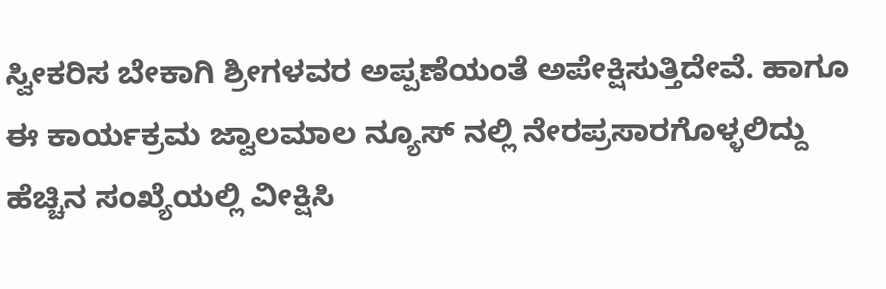ಸ್ವೀಕರಿಸ ಬೇಕಾಗಿ ಶ್ರೀಗಳವರ ಅಪ್ಪಣೆಯಂತೆ ಅಪೇಕ್ಷಿಸುತ್ತಿದೇವೆ. ಹಾಗೂ ಈ ಕಾರ್ಯಕ್ರಮ ಜ್ವಾಲಮಾಲ ನ್ಯೂಸ್ ನಲ್ಲಿ ನೇರಪ್ರಸಾರಗೊಳ್ಳಲಿದ್ದು ಹೆಚ್ಚಿನ ಸಂಖ್ಯೆಯಲ್ಲಿ ವೀಕ್ಷಿಸಿ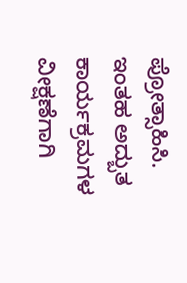ಪ್ರೋತ್ಸಾಹಿಸಿ.
ಇಂತಹ ಅದ್ಬುತ ಕಾರ್ಯಕ್ರಮಗಳ ವೀಕ್ಷಣೆಗಾಗಿ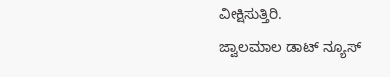ವೀಕ್ಷಿಸುತ್ತಿರಿ.
ಜ್ವಾಲಮಾಲ ಡಾಟ್ ನ್ಯೂಸ್